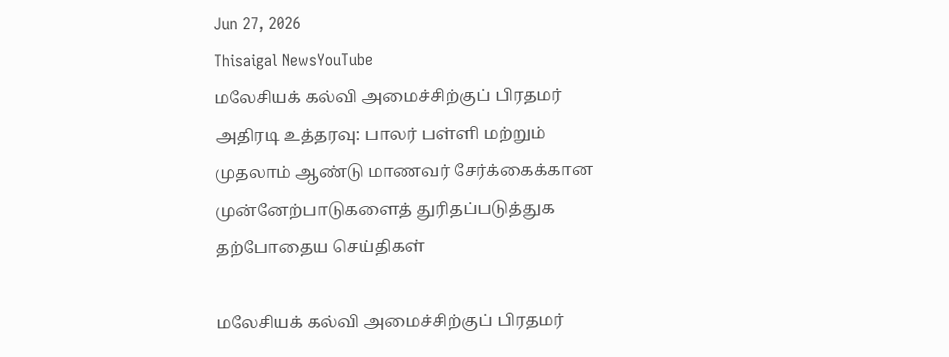Jun 27, 2026
Thisaigal NewsYouTube
மலேசியக் கல்வி அமைச்சிற்குப் பிரதமர் அதிரடி உத்தரவு: பாலர் பள்ளி மற்றும் முதலாம் ஆண்டு மாணவர் சேர்க்கைக்கான முன்னேற்பாடுகளைத் துரிதப்படுத்துக
தற்போதைய செய்திகள்

மலேசியக் கல்வி அமைச்சிற்குப் பிரதமர்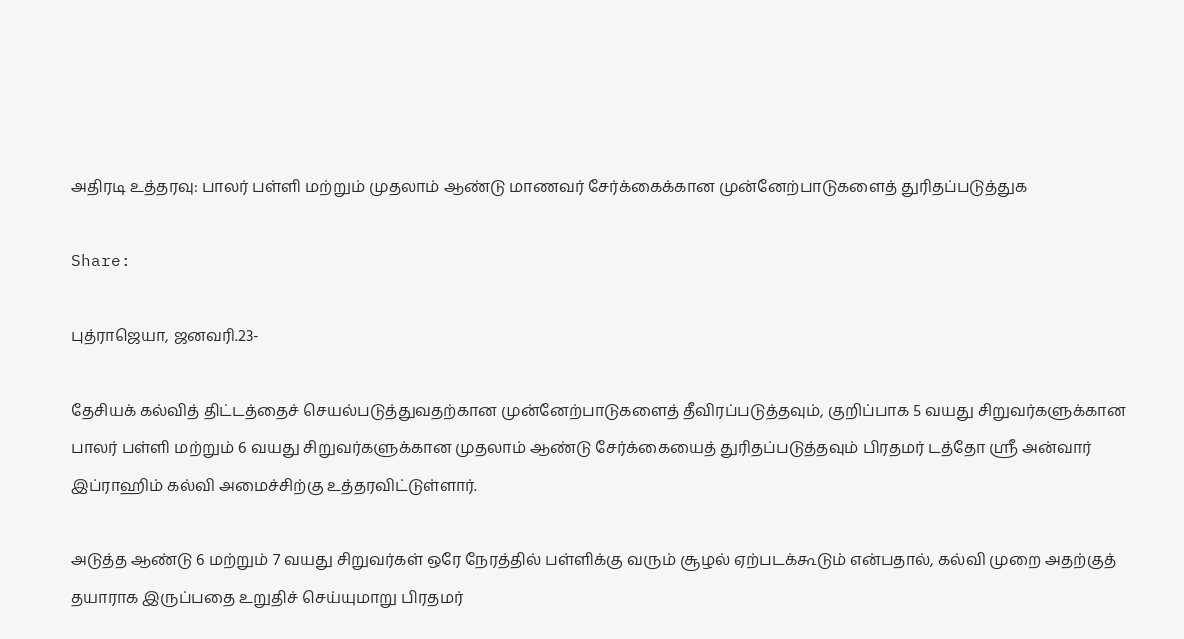அதிரடி உத்தரவு: பாலர் பள்ளி மற்றும் முதலாம் ஆண்டு மாணவர் சேர்க்கைக்கான முன்னேற்பாடுகளைத் துரிதப்படுத்துக

Share:

புத்ராஜெயா, ஜனவரி.23-

தேசியக் கல்வித் திட்டத்தைச் செயல்படுத்துவதற்கான முன்னேற்பாடுகளைத் தீவிரப்படுத்தவும், குறிப்பாக 5 வயது சிறுவர்களுக்கான பாலர் பள்ளி மற்றும் 6 வயது சிறுவர்களுக்கான முதலாம் ஆண்டு சேர்க்கையைத் துரிதப்படுத்தவும் பிரதமர் டத்தோ ஶ்ரீ அன்வார் இப்ராஹிம் கல்வி அமைச்சிற்கு உத்தரவிட்டுள்ளார்.

அடுத்த ஆண்டு 6 மற்றும் 7 வயது சிறுவர்கள் ஒரே நேரத்தில் பள்ளிக்கு வரும் சூழல் ஏற்படக்கூடும் என்பதால், கல்வி முறை அதற்குத் தயாராக இருப்பதை உறுதிச் செய்யுமாறு பிரதமர்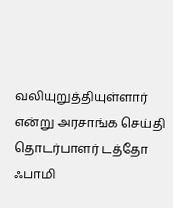வலியுறுத்தியுள்ளார் என்று அரசாங்க செய்தி தொடர்பாளர் டத்தோ ஃபாமி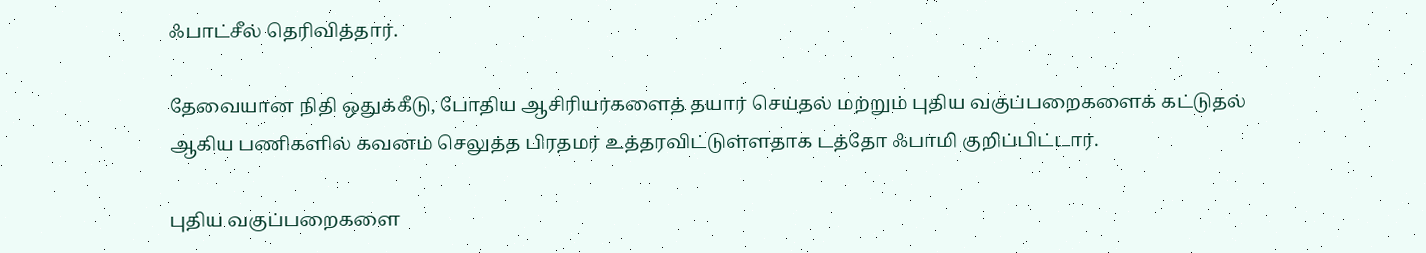ஃபாட்சீல் தெரிவித்தார்.

தேவையான நிதி ஒதுக்கீடு, போதிய ஆசிரியர்களைத் தயார் செய்தல் மற்றும் புதிய வகுப்பறைகளைக் கட்டுதல் ஆகிய பணிகளில் கவனம் செலுத்த பிரதமர் உத்தரவிட்டுள்ளதாக டத்தோ ஃபாமி குறிப்பிட்டார்.

புதிய வகுப்பறைகளை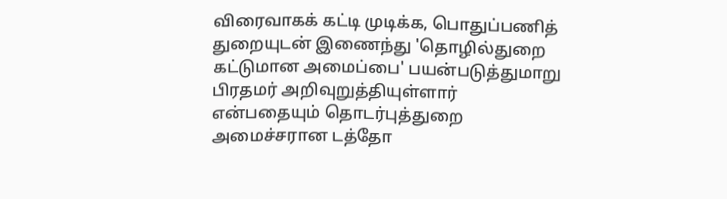விரைவாகக் கட்டி முடிக்க, பொதுப்பணித் துறையுடன் இணைந்து 'தொழில்துறை கட்டுமான அமைப்பை' பயன்படுத்துமாறு பிரதமர் அறிவுறுத்தியுள்ளார் என்பதையும் தொடர்புத்துறை அமைச்சரான டத்தோ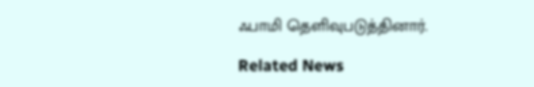ஃபாமி தெளிவுபடுத்தினார்.

Related News